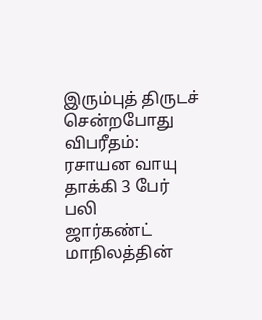இரும்புத் திருடச் சென்றபோது விபரீதம்: ரசாயன வாயு தாக்கி 3 பேர் பலி
ஜார்கண்ட் மாநிலத்தின்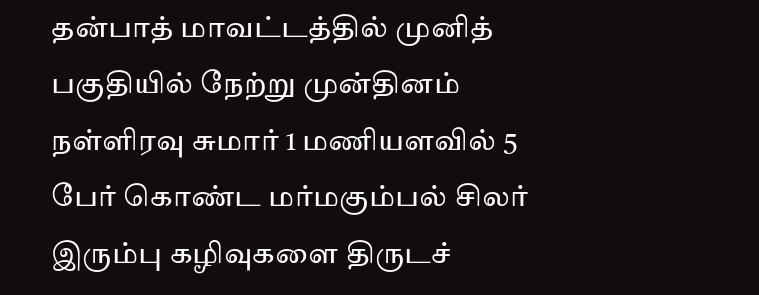தன்பாத் மாவட்டத்தில் முனித் பகுதியில் நேற்று முன்தினம் நள்ளிரவு சுமார் 1 மணியளவில் 5 பேர் கொண்ட மர்மகும்பல் சிலர் இரும்பு கழிவுகளை திருடச்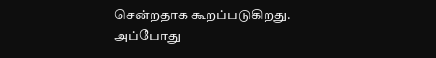சென்றதாக கூறப்படுகிறது. அப்போது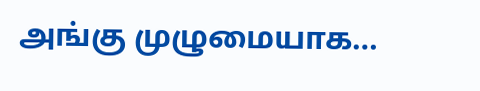அங்கு முழுமையாக…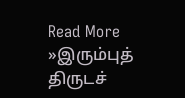Read More »இரும்புத் திருடச்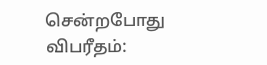சென்றபோது விபரீதம்: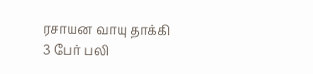ரசாயன வாயு தாக்கி 3 பேர் பலி